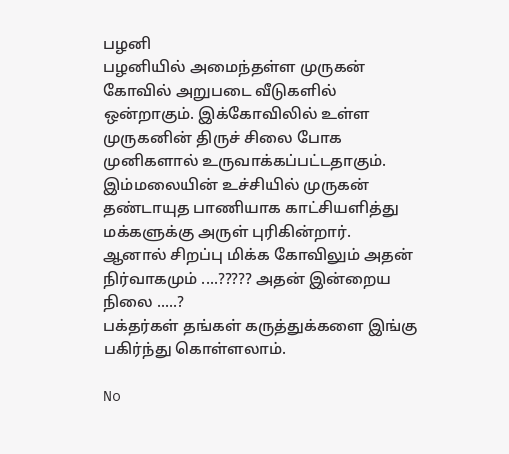பழனி
பழனியில் அமைந்தள்ள முருகன் கோவில் அறுபடை வீடுகளில் ஒன்றாகும். இக்கோவிலில் உள்ள முருகனின் திருச் சிலை போக முனிகளால் உருவாக்கப்பட்டதாகும். இம்மலையின் உச்சியில் முருகன் தண்டாயுத பாணியாக காட்சியளித்து மக்களுக்கு அருள் புரிகின்றார்.
ஆனால் சிறப்பு மிக்க கோவிலும் அதன் நிர்வாகமும் ....????? அதன் இன்றைய நிலை .....?
பக்தர்கள் தங்கள் கருத்துக்களை இங்கு பகிர்ந்து கொள்ளலாம்.

No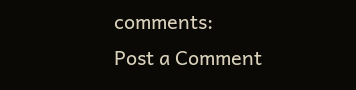comments:
Post a Comment